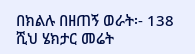በክልሉ በዘጠኝ ወራት፡- 138 ሺህ ሄክታር መሬት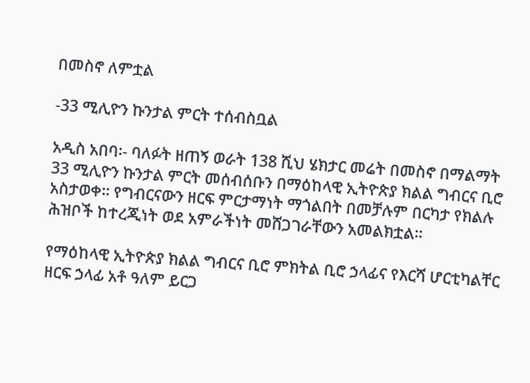በመስኖ ለምቷል

-33 ሚሊዮን ኩንታል ምርት ተሰብስቧል

አዲስ አበባ፡- ባለፉት ዘጠኝ ወራት 138 ሺህ ሄክታር መሬት በመስኖ በማልማት 33 ሚሊዮን ኩንታል ምርት መሰብሰቡን በማዕከላዊ ኢትዮጵያ ክልል ግብርና ቢሮ አስታወቀ። የግብርናውን ዘርፍ ምርታማነት ማጎልበት በመቻሉም በርካታ የክልሉ ሕዝቦች ከተረጂነት ወደ አምራችነት መሸጋገራቸውን አመልክቷል።

የማዕከላዊ ኢትዮጵያ ክልል ግብርና ቢሮ ምክትል ቢሮ ኃላፊና የእርሻ ሆርቲካልቸር ዘርፍ ኃላፊ አቶ ዓለም ይርጋ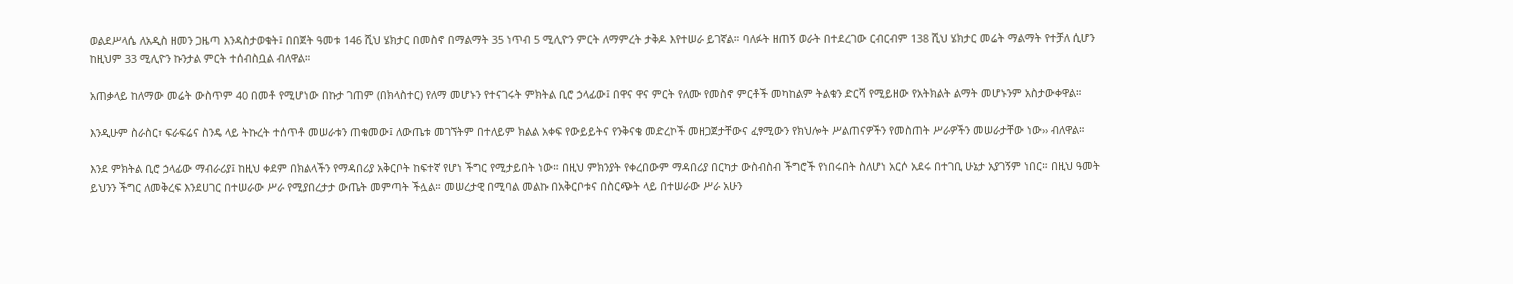ወልደሥላሴ ለአዲስ ዘመን ጋዜጣ እንዳስታወቁት፤ በበጀት ዓመቱ 146 ሺህ ሄክታር በመስኖ በማልማት 35 ነጥብ 5 ሚሊዮን ምርት ለማምረት ታቅዶ እየተሠራ ይገኛል። ባለፉት ዘጠኝ ወራት በተደረገው ርብርብም 138 ሺህ ሄክታር መሬት ማልማት የተቻለ ሲሆን ከዚህም 33 ሚሊዮን ኩንታል ምርት ተሰብስቧል ብለዋል።

አጠቃላይ ከለማው መሬት ውስጥም 40 በመቶ የሚሆነው በኩታ ገጠም (በክላስተር) የለማ መሆኑን የተናገሩት ምክትል ቢሮ ኃላፊው፤ በዋና ዋና ምርት የለሙ የመስኖ ምርቶች መካከልም ትልቁን ድርሻ የሚይዘው የአትክልት ልማት መሆኑንም አስታውቀዋል።

እንዲሁም ስራስር፣ ፍራፍሬና ስንዴ ላይ ትኩረት ተሰጥቶ መሠራቱን ጠቁመው፤ ለውጤቱ መገኘትም በተለይም ክልል አቀፍ የውይይትና የንቅናቄ መድረኮች መዘጋጀታቸውና ፈፃሚውን የክህሎት ሥልጠናዎችን የመስጠት ሥራዎችን መሠራታቸው ነው›› ብለዋል።

እንደ ምክትል ቢሮ ኃላፊው ማብራሪያ፤ ከዚህ ቀደም በክልላችን የማዳበሪያ አቅርቦት ከፍተኛ የሆነ ችግር የሚታይበት ነው። በዚህ ምክንያት የቀረበውም ማዳበሪያ በርካታ ውስብስብ ችግሮች የነበሩበት ስለሆነ አርሶ አደሩ በተገቢ ሁኔታ አያገኝም ነበር። በዚህ ዓመት ይህንን ችግር ለመቅረፍ እንደሀገር በተሠራው ሥራ የሚያበረታታ ውጤት መምጣት ችሏል። መሠረታዊ በሚባል መልኩ በአቅርቦቱና በስርጭት ላይ በተሠራው ሥራ አሁን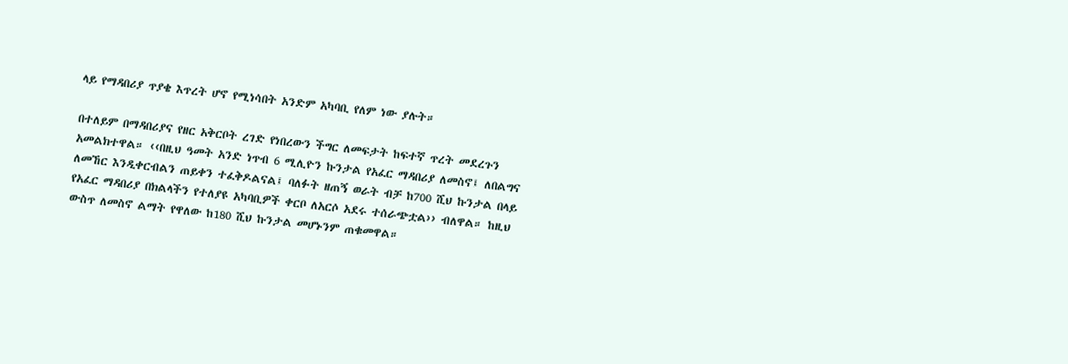ላይ የማዳበሪያ ጥያቄ እጥረት ሆኖ የሚነሳበት አንድም አካባቢ የለም ነው ያሉት።

በተለይም በማዳበሪያና የዘር አቅርቦት ረገድ የነበረውን ችግር ለመፍታት ከፍተኛ ጥረት መደረጉን አመልክተዋል። ‹‹በዚህ ዓመት አንድ ነጥብ 6 ሚሊዮን ኩንታል የአፈር ማዳበሪያ ለመስኖ፤ ለበልግና ለመኸር እንዲቀርብልን ጠይቀን ተፈቅዶልናል፤ ባለፉት ዘጠኝ ወራት ብቻ ከ700 ሺህ ኩንታል በላይ የአፈር ማዳበሪያ በክልላችን የተለያዩ አካባቢዎች ቀርቦ ለአርሶ አደሩ ተሰራጭቷል›› ብለዋል። ከዚህ ውስጥ ለመስኖ ልማት የዋለው ከ180 ሺህ ኩንታል መሆኑንም ጠቁመዋል።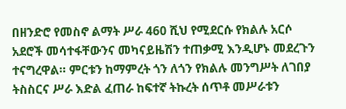በዘንድሮ የመስኖ ልማት ሥራ 460 ሺህ የሚደርሱ የክልሉ አርሶ አደሮች መሳተፋቸውንና መካናይዜሽን ተጠቃሚ እንዲሆኑ መደረጉን ተናግረዋል። ምርቱን ከማምረት ጎን ለጎን የክልሉ መንግሥት ለገበያ ትስስርና ሥራ እድል ፈጠራ ከፍተኛ ትኩረት ሰጥቶ መሥራቱን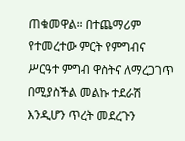ጠቁመዋል። በተጨማሪም የተመረተው ምርት የምግብና ሥርዓተ ምግብ ዋስትና ለማረጋገጥ በሚያስችል መልኩ ተደራሽ እንዲሆን ጥረት መደረጉን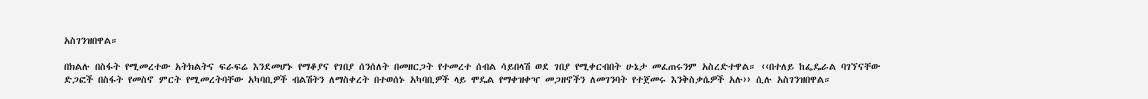አስገንዝበዋል።

በክልሉ በስፋት የሚመረተው አትክልትና ፍራፍሬ እንደመሆኑ የማቆያና የገበያ ሰንሰለት በመዘርጋት የተመረተ ሰብል ሳይበላሽ ወደ ገበያ የሚቀርብበት ሁኔታ መፈጠሩንም አስረድተዋል። ‹‹በተለይ ከፌዴራል ባገኘናቸው ድጋፎች በስፋት የመስኖ ምርት የሚመረትባቸው አካባቢዎች ብልሽትን ለማስቀረት በተወሰኑ አካባቢዎች ላይ ሞዴል የማቀዝቀዣ መጋዘኖችን ለመገንባት የተጀመሩ እንቅስቃሴዎች አሉ›› ሲሉ አስገንዝበዋል።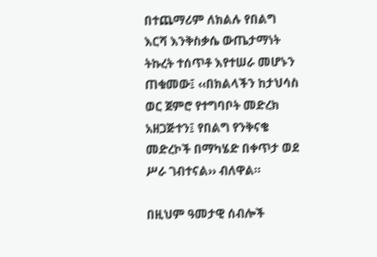በተጨማሪም ለክልሉ የበልግ እርሻ እንቅስቃሴ ውጤታማነት ትኩረት ተሰጥቶ እየተሠራ መሆኑን ጠቁመው፤ ‹‹በክልላችን ከታህሳስ ወር ጀምሮ የተግባቦት መድረክ አዘጋጅተን፤ የበልግ የንቅናቄ መድረኮች በማካሄድ በቀጥታ ወደ ሥራ ገብተናል›› ብለዋል።

በዚህም ዓመታዊ ሰብሎች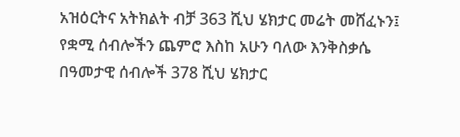አዝዕርትና አትክልት ብቻ 363 ሺህ ሄክታር መሬት መሸፈኑን፤ የቋሚ ሰብሎችን ጨምሮ እስከ አሁን ባለው እንቅስቃሴ በዓመታዊ ሰብሎች 378 ሺህ ሄክታር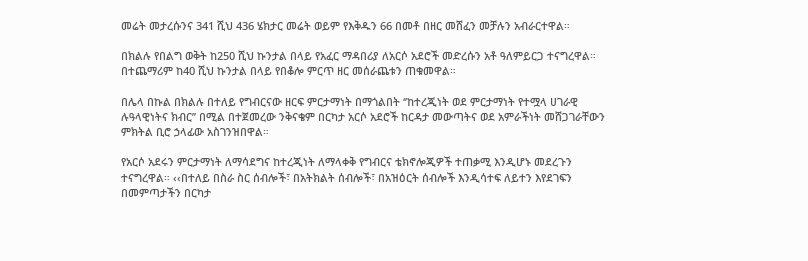መሬት መታረሱንና 341 ሺህ 436 ሄክታር መሬት ወይም የእቅዱን 66 በመቶ በዘር መሸፈን መቻሉን አብራርተዋል።

በክልሉ የበልግ ወቅት ከ250 ሺህ ኩንታል በላይ የአፈር ማዳበሪያ ለአርሶ አደሮች መድረሱን አቶ ዓለምይርጋ ተናግረዋል። በተጨማሪም ከ40 ሺህ ኩንታል በላይ የበቆሎ ምርጥ ዘር መሰራጨቱን ጠቁመዋል።

በሌላ በኩል በክልሉ በተለይ የግብርናው ዘርፍ ምርታማነት በማጎልበት ‘’ከተረጂነት ወደ ምርታማነት የተሟላ ሀገራዊ ሉዓላዊነትና ክብር’’ በሚል በተጀመረው ንቅናቄም በርካታ አርሶ አደሮች ከርዳታ መውጣትና ወደ አምራችነት መሸጋገራቸውን ምክትል ቢሮ ኃላፊው አስገንዝበዋል።

የአርሶ አደሩን ምርታማነት ለማሳደግና ከተረጂነት ለማላቀቅ የግብርና ቴክኖሎጂዎች ተጠቃሚ እንዲሆኑ መደረጉን ተናግረዋል። ‹‹በተለይ በስራ ስር ሰብሎች፣ በአትክልት ሰብሎች፣ በአዝዕርት ሰብሎች እንዲሳተፍ ለይተን እየደገፍን በመምጣታችን በርካታ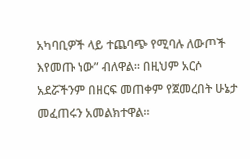አካባቢዎች ላይ ተጨባጭ የሚባሉ ለውጦች እየመጡ ነው” ብለዋል። በዚህም አርሶ አደሯችንም በዘርፍ መጠቀም የጀመረበት ሁኔታ መፈጠሩን አመልክተዋል።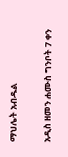ማህሌት አብዱል

አዲስ ዘመን ሐሙስ ግንቦት 7 ቀን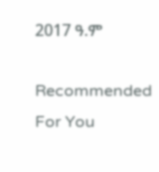2017 ዓ.ም

Recommended For You